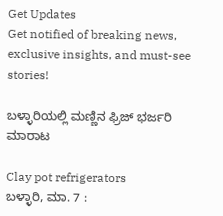Get Updates
Get notified of breaking news, exclusive insights, and must-see stories!

ಬಳ್ಳಾರಿಯಲ್ಲಿ ಮಣ್ಣಿನ ಫ್ರಿಜ್ ಭರ್ಜರಿ ಮಾರಾಟ

Clay pot refrigerators
ಬಳ್ಳಾರಿ, ಮಾ. 7 :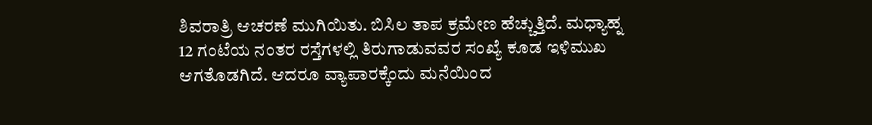ಶಿವರಾತ್ರಿ ಆಚರಣೆ ಮುಗಿಯಿತು. ಬಿಸಿಲ ತಾಪ ಕ್ರಮೇಣ ಹೆಚ್ಚುತ್ತಿದೆ. ಮಧ್ಯಾಹ್ನ 12 ಗಂಟೆಯ ನಂತರ ರಸ್ತೆಗಳಲ್ಲಿ ತಿರುಗಾಡುವವರ ಸಂಖ್ಯೆ ಕೂಡ ಇಳಿಮುಖ ಆಗತೊಡಗಿದೆ. ಆದರೂ ವ್ಯಾಪಾರಕ್ಕೆಂದು ಮನೆಯಿಂದ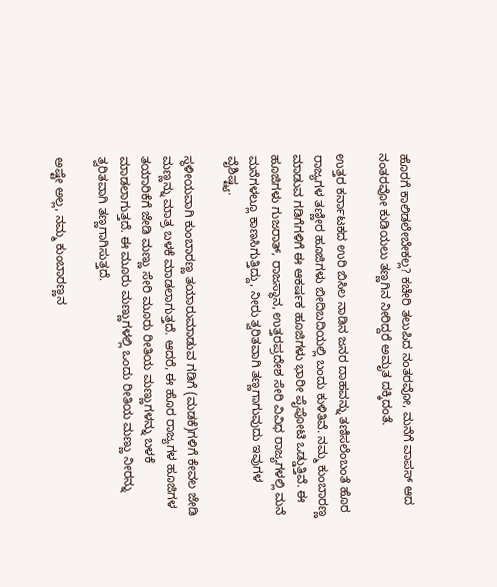ಹೊರಗೆ ಕಾಲಿಡಲೇಬೇಕಲ್ಲ? ಕಚೇರಿ ತಲುಪಿದ ನಂತರವೋ, ಮನೆಗೆ ವಾಪಸ್ ಆದ ನಂತರವೋ ಕುಡಿಯಲು ತಣ್ಣಗಿನ ನೀರಿದ್ದರೆ ಅಮೃತ ದಕ್ಕಿದಂತೆ.

ಉತ್ತರ ಕರ್ನಾಟಕದ ಉರಿ ಬಿಸಿಲ ನಾಡಿನ ಜನರ ದಾಹವನ್ನು ತಣಿಸಲೆಂಬಂತೆ ಹೊರ ರಾಜ್ಯಗಳ ತಣ್ಣೀರ ಹೂಜಿಗಳು ಬೀದಿಬದಿಯಲ್ಲಿ ಬಂದು ಕುಳಿತಿವೆ. ನಮ್ಮ ಕುಂಬಾರಣ್ಣ ಮಾಡುವ ಗಡಿಗೆಗಳಿಗೆ ಈ ಆಕರ್ಷಕ ಹೂಜಿಗಳು ಭಾರೀ ಪೈಪೋಟಿ ಒಡ್ಡುತ್ತಿವೆ. ಈ ಹೂಜಿಗಳು ಗುಜರಾತ್, ರಾಜಸ್ಥಾನ, ಉತ್ತರಪ್ರದೇಶ ಸೇರಿ ವಿವಿಧ ರಾಜ್ಯಗಳಲ್ಲಿ ಮನೆ ಮನೆಗಳಲ್ಲೂ ಕಾಣಸಿಗುತ್ತಿದ್ದು, ನೀರು ತ್ವರಿತವಾಗಿ ತಣ್ಣಗಾಗುವುದು ಇವುಗಳ ವೈಶಿಷ್ಟ್ಯ.

ಸ್ಥಳೀಯವಾಗಿ ಕುಂಬಾರಣ್ಣ ತಯಾರುಮಾಡುವ ಗಡಿಗೆ (ಮಡಕೆ)ಗಳಿಗೆ ಕೇವಲ ಜೇಡಿ ಮಣ್ಣನ್ನು ಮಾತ್ರ ಬಳಕೆ ಮಾಡಲಾಗುತ್ತದೆ. ಆದರೆ, ಈ ಹೊರ ರಾಜ್ಯಗಳ ಹೂಜಿಗಳ ತಯಾರಿಕೆಗೆ ಜೇಡಿ ಮಣ್ಣು ಸೇರಿ ಮೂರು ರೀತಿಯ ಮಣ್ಣುಗಳನ್ನು ಬಳಕೆ ಮಾಡಲಾಗುತ್ತದೆ. ಈ ಮೂರು ಮಣ್ಣುಗಳಲ್ಲಿ ಒಂದು ರೀತಿಯ ಮಣ್ಣು ನೀರನ್ನು ತ್ವರಿತವಾಗಿ ತಣ್ಣಗಾಗಿಸುತ್ತದೆ.

ಅಷ್ಟೇ ಅಲ್ಲ, ನಮ್ಮ ಕುಂಬಾರಣ್ಣನ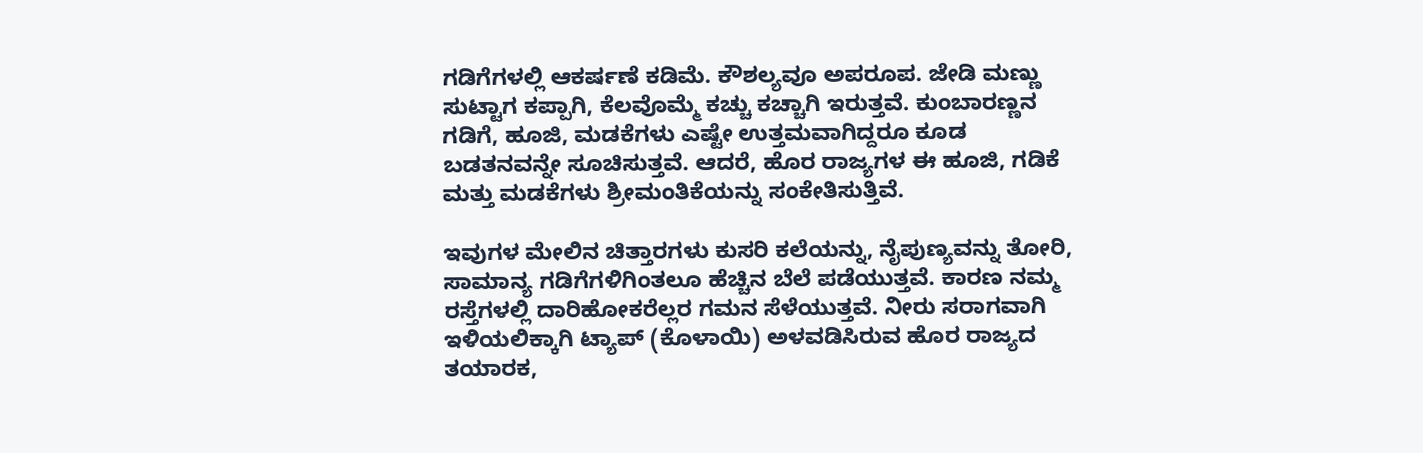ಗಡಿಗೆಗಳಲ್ಲಿ ಆಕರ್ಷಣೆ ಕಡಿಮೆ. ಕೌಶಲ್ಯವೂ ಅಪರೂಪ. ಜೇಡಿ ಮಣ್ಣು ಸುಟ್ಟಾಗ ಕಪ್ಪಾಗಿ, ಕೆಲವೊಮ್ಮೆ ಕಚ್ಚು ಕಚ್ಚಾಗಿ ಇರುತ್ತವೆ. ಕುಂಬಾರಣ್ಣನ ಗಡಿಗೆ, ಹೂಜಿ, ಮಡಕೆಗಳು ಎಷ್ಟೇ ಉತ್ತಮವಾಗಿದ್ದರೂ ಕೂಡ ಬಡತನವನ್ನೇ ಸೂಚಿಸುತ್ತವೆ. ಆದರೆ, ಹೊರ ರಾಜ್ಯಗಳ ಈ ಹೂಜಿ, ಗಡಿಕೆ ಮತ್ತು ಮಡಕೆಗಳು ಶ್ರೀಮಂತಿಕೆಯನ್ನು ಸಂಕೇತಿಸುತ್ತಿವೆ.

ಇವುಗಳ ಮೇಲಿನ ಚಿತ್ತಾರಗಳು ಕುಸರಿ ಕಲೆಯನ್ನು, ನೈಪುಣ್ಯವನ್ನು ತೋರಿ, ಸಾಮಾನ್ಯ ಗಡಿಗೆಗಳಿಗಿಂತಲೂ ಹೆಚ್ಚಿನ ಬೆಲೆ ಪಡೆಯುತ್ತವೆ. ಕಾರಣ ನಮ್ಮ ರಸ್ತೆಗಳಲ್ಲಿ ದಾರಿಹೋಕರೆಲ್ಲರ ಗಮನ ಸೆಳೆಯುತ್ತವೆ. ನೀರು ಸರಾಗವಾಗಿ ಇಳಿಯಲಿಕ್ಕಾಗಿ ಟ್ಯಾಪ್ (ಕೊಳಾಯಿ) ಅಳವಡಿಸಿರುವ ಹೊರ ರಾಜ್ಯದ ತಯಾರಕ,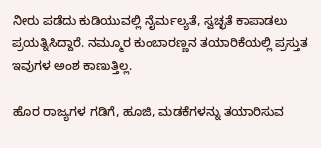ನೀರು ಪಡೆದು ಕುಡಿಯುವಲ್ಲಿ ನೈರ್ಮಲ್ಯತೆ, ಸ್ವಚ್ಛತೆ ಕಾಪಾಡಲು ಪ್ರಯತ್ನಿಸಿದ್ದಾರೆ. ನಮ್ಮೂರ ಕುಂಬಾರಣ್ಣನ ತಯಾರಿಕೆಯಲ್ಲಿ ಪ್ರಸ್ತುತ ಇವುಗಳ ಅಂಶ ಕಾಣುತ್ತಿಲ್ಲ.

ಹೊರ ರಾಜ್ಯಗಳ ಗಡಿಗೆ, ಹೂಜಿ, ಮಡಕೆಗಳನ್ನು ತಯಾರಿಸುವ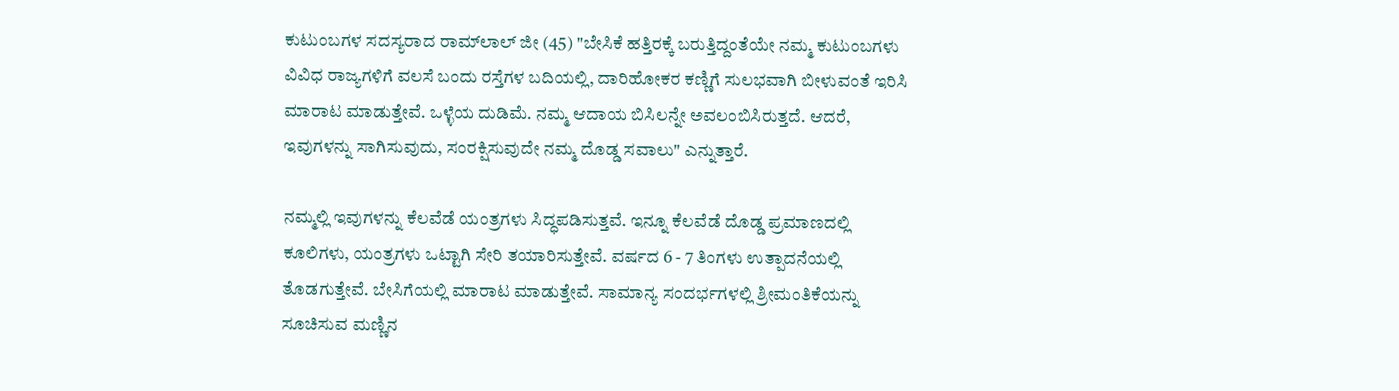ಕುಟುಂಬಗಳ ಸದಸ್ಯರಾದ ರಾಮ್‌ಲಾಲ್ ಜೀ (45) "ಬೇಸಿಕೆ ಹತ್ತಿರಕ್ಕೆ ಬರುತ್ತಿದ್ದಂತೆಯೇ ನಮ್ಮ ಕುಟುಂಬಗಳು ವಿವಿಧ ರಾಜ್ಯಗಳಿಗೆ ವಲಸೆ ಬಂದು ರಸ್ತೆಗಳ ಬದಿಯಲ್ಲಿ, ದಾರಿಹೋಕರ ಕಣ್ಣಿಗೆ ಸುಲಭವಾಗಿ ಬೀಳುವಂತೆ ಇರಿಸಿ ಮಾರಾಟ ಮಾಡುತ್ತೇವೆ. ಒಳ್ಳೆಯ ದುಡಿಮೆ. ನಮ್ಮ ಆದಾಯ ಬಿಸಿಲನ್ನೇ ಅವಲಂಬಿಸಿರುತ್ತದೆ. ಆದರೆ, ಇವುಗಳನ್ನು ಸಾಗಿಸುವುದು, ಸಂರಕ್ಷಿಸುವುದೇ ನಮ್ಮ ದೊಡ್ಡ ಸವಾಲು" ಎನ್ನುತ್ತಾರೆ.

ನಮ್ಮಲ್ಲಿ ಇವುಗಳನ್ನು ಕೆಲವೆಡೆ ಯಂತ್ರಗಳು ಸಿದ್ಧಪಡಿಸುತ್ತವೆ. ಇನ್ನೂ ಕೆಲವೆಡೆ ದೊಡ್ಡ ಪ್ರಮಾಣದಲ್ಲಿ ಕೂಲಿಗಳು, ಯಂತ್ರಗಳು ಒಟ್ಟಾಗಿ ಸೇರಿ ತಯಾರಿಸುತ್ತೇವೆ. ವರ್ಷದ 6 - 7 ತಿಂಗಳು ಉತ್ಪಾದನೆಯಲ್ಲಿ ತೊಡಗುತ್ತೇವೆ. ಬೇಸಿಗೆಯಲ್ಲಿ ಮಾರಾಟ ಮಾಡುತ್ತೇವೆ. ಸಾಮಾನ್ಯ ಸಂದರ್ಭಗಳಲ್ಲಿ ಶ್ರೀಮಂತಿಕೆಯನ್ನು ಸೂಚಿಸುವ ಮಣ್ಣಿನ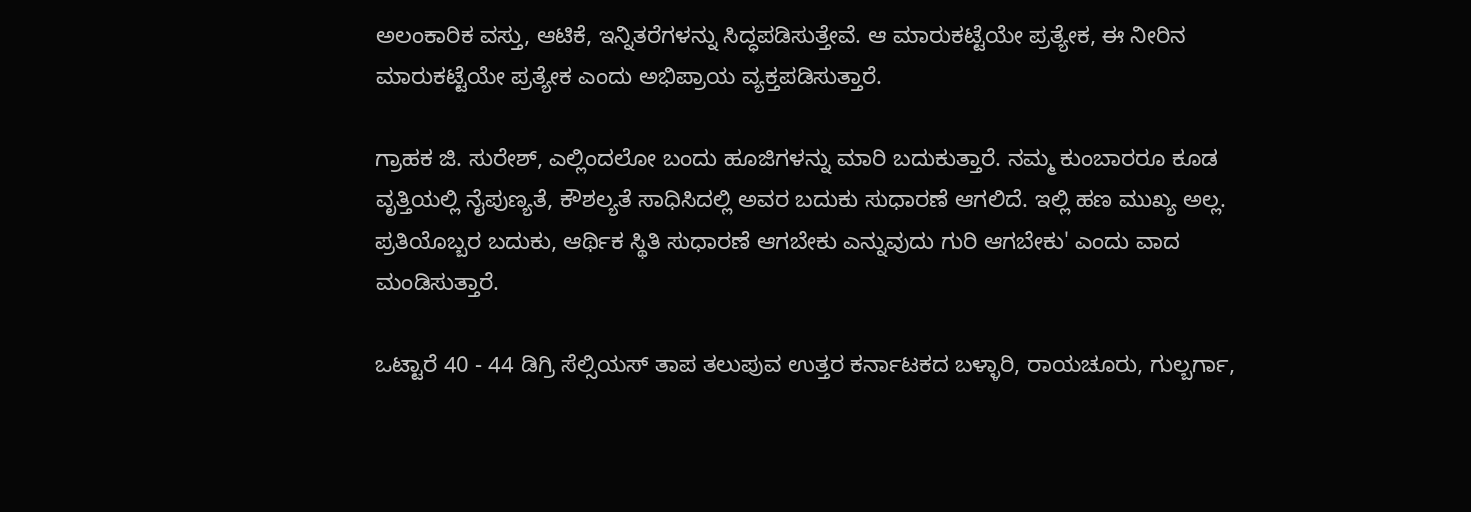ಅಲಂಕಾರಿಕ ವಸ್ತು, ಆಟಿಕೆ, ಇನ್ನಿತರೆಗಳನ್ನು ಸಿದ್ಧಪಡಿಸುತ್ತೇವೆ. ಆ ಮಾರುಕಟ್ಟೆಯೇ ಪ್ರತ್ಯೇಕ, ಈ ನೀರಿನ ಮಾರುಕಟ್ಟೆಯೇ ಪ್ರತ್ಯೇಕ ಎಂದು ಅಭಿಪ್ರಾಯ ವ್ಯಕ್ತಪಡಿಸುತ್ತಾರೆ.

ಗ್ರಾಹಕ ಜಿ. ಸುರೇಶ್, ಎಲ್ಲಿಂದಲೋ ಬಂದು ಹೂಜಿಗಳನ್ನು ಮಾರಿ ಬದುಕುತ್ತಾರೆ. ನಮ್ಮ ಕುಂಬಾರರೂ ಕೂಡ ವೃತ್ತಿಯಲ್ಲಿ ನೈಪುಣ್ಯತೆ, ಕೌಶಲ್ಯತೆ ಸಾಧಿಸಿದಲ್ಲಿ ಅವರ ಬದುಕು ಸುಧಾರಣೆ ಆಗಲಿದೆ. ಇಲ್ಲಿ ಹಣ ಮುಖ್ಯ ಅಲ್ಲ. ಪ್ರತಿಯೊಬ್ಬರ ಬದುಕು, ಆರ್ಥಿಕ ಸ್ಥಿತಿ ಸುಧಾರಣೆ ಆಗಬೇಕು ಎನ್ನುವುದು ಗುರಿ ಆಗಬೇಕು' ಎಂದು ವಾದ ಮಂಡಿಸುತ್ತಾರೆ.

ಒಟ್ಟಾರೆ 40 - 44 ಡಿಗ್ರಿ ಸೆಲ್ಸಿಯಸ್ ತಾಪ ತಲುಪುವ ಉತ್ತರ ಕರ್ನಾಟಕದ ಬಳ್ಳಾರಿ, ರಾಯಚೂರು, ಗುಲ್ಬರ್ಗಾ,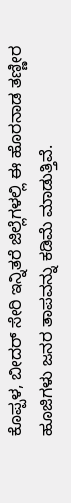ಕೊಪ್ಪಳ, ಬೀದರ್ ಸೇರಿ ಇನ್ನಿತರೆ ಜಿಲ್ಲೆಗಳಲ್ಲಿ ಈ ಹೊರನಾಡ ತಣ್ಣೀರ ಹೂಜಿಗಳು ಜನರ ತಾಪವನ್ನು ಕಡಿಮೆ ಮಾಡುತ್ತಿವೆ.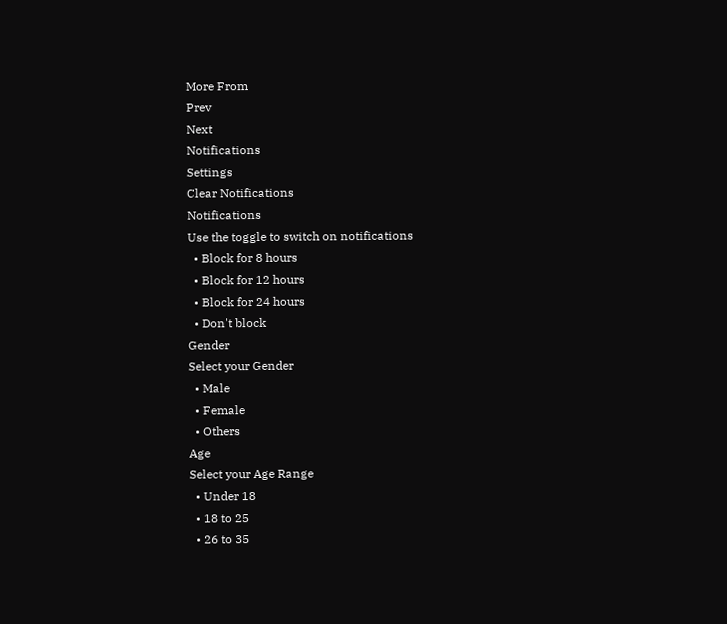More From
Prev
Next
Notifications
Settings
Clear Notifications
Notifications
Use the toggle to switch on notifications
  • Block for 8 hours
  • Block for 12 hours
  • Block for 24 hours
  • Don't block
Gender
Select your Gender
  • Male
  • Female
  • Others
Age
Select your Age Range
  • Under 18
  • 18 to 25
  • 26 to 35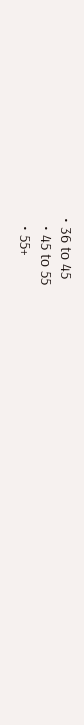• 36 to 45
  • 45 to 55
  • 55+